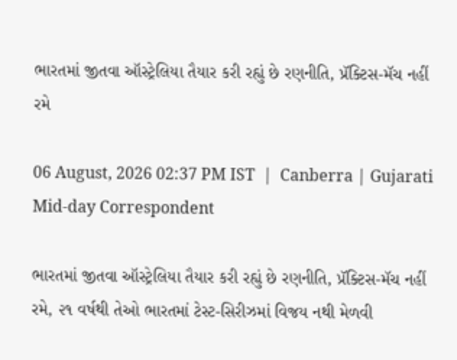ભારતમાં જીતવા ઑસ્ટ્રેલિયા તૈયાર કરી રહ્યું છે રણનીતિ, પ્રૅક્ટિસ-મૅચ નહીં રમે

06 August, 2026 02:37 PM IST  |  Canberra | Gujarati Mid-day Correspondent

ભારતમાં જીતવા ઑસ્ટ્રેલિયા તૈયાર કરી રહ્યું છે રણનીતિ, પ્રૅક્ટિસ-મૅચ નહીં રમે, ૨૧ વર્ષથી તેઓ ભારતમાં ટેસ્ટ-સિરીઝમાં વિજય નથી મેળવી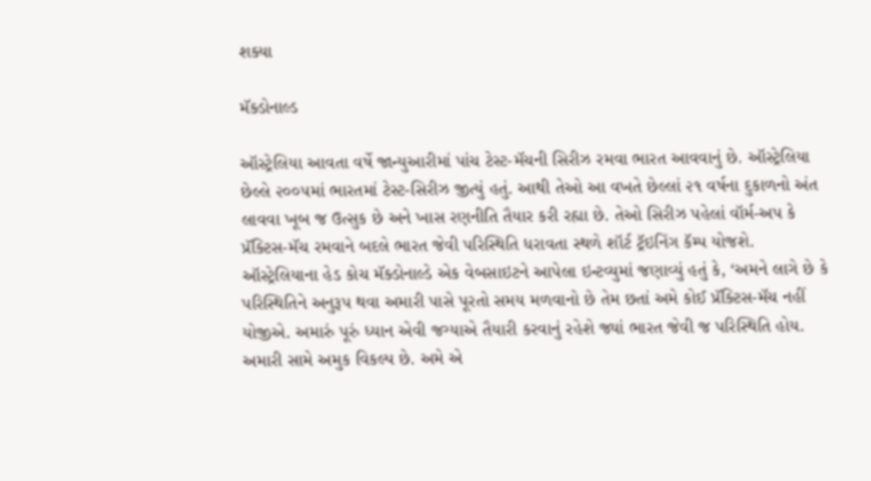શક્યા

મૅક્ડોનાલ્ડ

ઑસ્ટ્રેલિયા આવતા વર્ષે જાન્યુઆરીમાં પાંચ ટેસ્ટ-મૅચની સિરીઝ રમવા ભારત આવવાનું છે. ઑસ્ટ્રેલિયા છેલ્લે ૨૦૦૫માં ભારતમાં ટેસ્ટ-સિરીઝ જીત્યું હતું. આથી તેઓ આ વખતે છેલ્લાં ૨૧ વર્ષના દુકાળનો અંત લાવવા ખૂબ જ ઉત્સુક છે અને ખાસ રણનીતિ તૈયાર કરી રહ્યા છે. તેઓ સિરીઝ પહેલાં વૉર્મ-અપ કે પ્રૅક્ટિસ-મૅચ રમવાને બદલે ભારત જેવી પરિસ્થિતિ ધરાવતા સ્થળે શૉર્ટ ટ્રૅઇનિંગ કૅમ્પ યોજશે.
ઑસ્ટ્રેલિયાના હેડ કોચ મૅક્ડોનાલ્ડે એક વેબસાઇટને આપેલા ઇન્ટવ્યુમાં જણાવ્યું હતું કે, ‘અમને લાગે છે કે પરિસ્થિતિને અનુરૂપ થવા અમારી પાસે પૂરતો સમય મળવાનો છે તેમ છતાં અમે કોઈ પ્રૅક્ટિસ-મૅચ નહીં યોજીએ. અમારું પૂરું ધ્યાન એવી જગ્યાએ તૈયારી કરવાનું રહેશે જ્યાં ભારત જેવી જ પરિસ્થિતિ હોય. અમારી સામે અમુક વિકલ્પ છે. અમે એ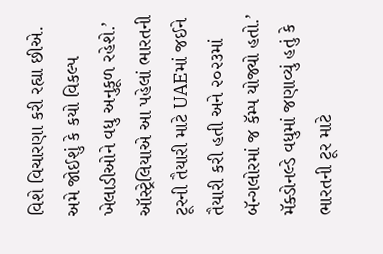વિશે વિચારણા કરી રહ્યા છીએ. અમે જોઈશું કે કયો વિકલ્પ ખેલાડીઓને વધુ અનુકૂળ રહેશે.’ ઑસ્ટ્રેલિયાએ આ પહેલાં ભારતની ટૂરની તૈયારી માટે UAEમાં જઈને તૈયારી કરી હતી અને ૨૦૨૩માં બૅન્ગલોરમાં જ કૅમ્પ યોજ્યો હતો.’ મૅક્ડોનલ્ડે વધુમાં જણાવ્યું હતું કે ભારતની ટૂર માટે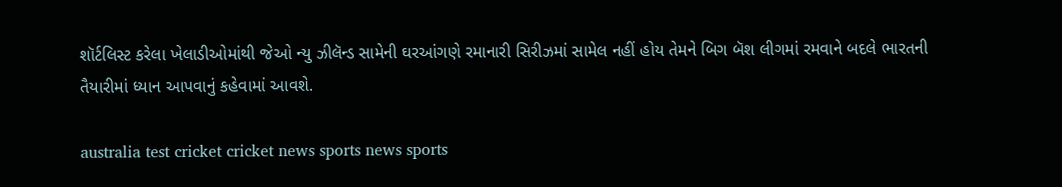શૉર્ટલિસ્ટ કરેલા ખેલાડીઓમાંથી જેઓ ન્યુ ઝીલૅન્ડ સામેની ઘરઆંગણે રમાનારી સિરીઝમાં સામેલ નહીં હોય તેમને બિગ બૅશ લીગમાં રમવાને બદલે ભારતની તૈયારીમાં ધ્યાન આપવાનું કહેવામાં આવશે.

australia test cricket cricket news sports news sports